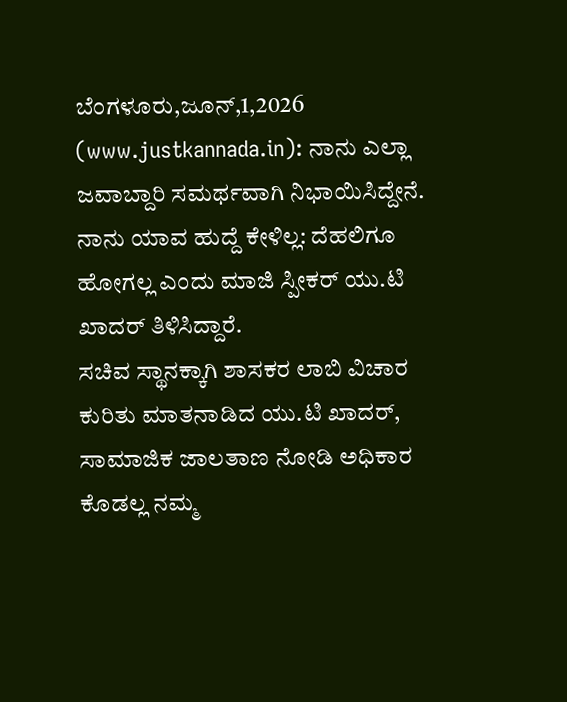ಬೆಂಗಳೂರು,ಜೂನ್,1,2026 (www.justkannada.in): ನಾನು ಎಲ್ಲಾ ಜವಾಬ್ದಾರಿ ಸಮರ್ಥವಾಗಿ ನಿಭಾಯಿಸಿದ್ದೇನೆ. ನಾನು ಯಾವ ಹುದ್ದೆ ಕೇಳಿಲ್ಲ: ದೆಹಲಿಗೂ ಹೋಗಲ್ಲ ಎಂದು ಮಾಜಿ ಸ್ಪೀಕರ್ ಯು.ಟಿ ಖಾದರ್ ತಿಳಿಸಿದ್ದಾರೆ.
ಸಚಿವ ಸ್ಥಾನಕ್ಕಾಗಿ ಶಾಸಕರ ಲಾಬಿ ವಿಚಾರ ಕುರಿತು ಮಾತನಾಡಿದ ಯು.ಟಿ ಖಾದರ್, ಸಾಮಾಜಿಕ ಜಾಲತಾಣ ನೋಡಿ ಅಧಿಕಾರ ಕೊಡಲ್ಲ ನಮ್ಮ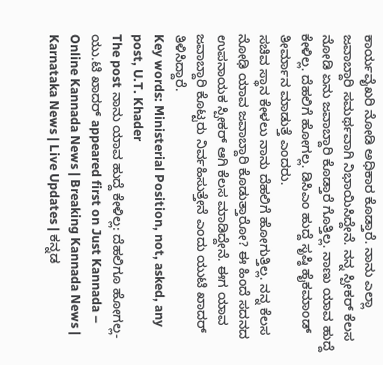ಕಾರ್ಯವೈಖರಿ ನೋಡಿ ಅಧಿಕಾರ ಕೊಡ್ತಾರೆ. ನಾನು ಎಲ್ಲಾ ಜವಾಬ್ದಾರಿ ಸಮರ್ಥವಾಗಿ ನಿಭಾಯಿಸಿದ್ದೇನೆ. ನನ್ನ ಸ್ಪೀಕರ್ ಕೆಲಸ ನೋಡಿ ಏನು ಜವಾಬ್ದಾರಿ ಕೊಡ್ತಾರೆ ಗೊತ್ತಿಲ್ಲ. ನಾಣು ಯಾವ ಹುದ್ದೆ ಕೇಳಿಲ್ಲ. ದೆಹಲಿಗೆ ಹೋಗಲ್ಲ. ಡಿಸಿಎಂ ಹುದ್ದೆ ಸೃಷ್ಠಿ ಹೈಕಮಾಂಡ್ ತೀರ್ಮಾನ ಮಾಡುತ್ತೆ ಎಂದರು.
ಸಚಿವ ಸ್ಥಾನ ಕೇಳಲು ನಾನು ದೆಹಲಿಗೆ ಹೋಗುತ್ತಿಲ್ಲ. ನನ್ನ ಕೆಲಸ ನೋಢಿ ಯಾವ ಜವಾಬ್ದಾರಿ ಕೊಡುತ್ತಾರೋ? ಈ ಹಿಂದೆ ಸದನದ ಉಪನಾಯಕ ಸ್ಪೀಕರ್ ಆಗಿ ಕೆಲಸ ಮಾಡಿದ್ದೇನೆ. ಈಗ ಯಾವ ಜವಾಬ್ದಾರಿ ಕೊಟ್ಟರು ನಿರ್ವಹಿಸುತ್ತೇನೆ ಎಂದು ಯುಟಿ ಖಾದರ್ ತಿಳಿಸಿದ್ದಾರೆ.
Key words: Ministerial Position, not, asked, any post, U.T. Khader
The post ನಾನು ಯಾವ ಹುದ್ದೆ ಕೇಳಿಲ್ಲ: ದೆಹಲಿಗೂ ಹೋಗಲ್ಲ- ಯು.ಟಿ ಖಾದರ್ appeared first on Just Kannada – Online Kannada News | Breaking Kannada News | Karnataka News | Live Updates | ಕನ್ನಡ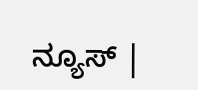ನ್ಯೂಸ್ |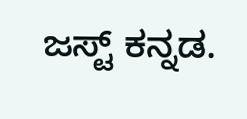ಜಸ್ಟ್ ಕನ್ನಡ.